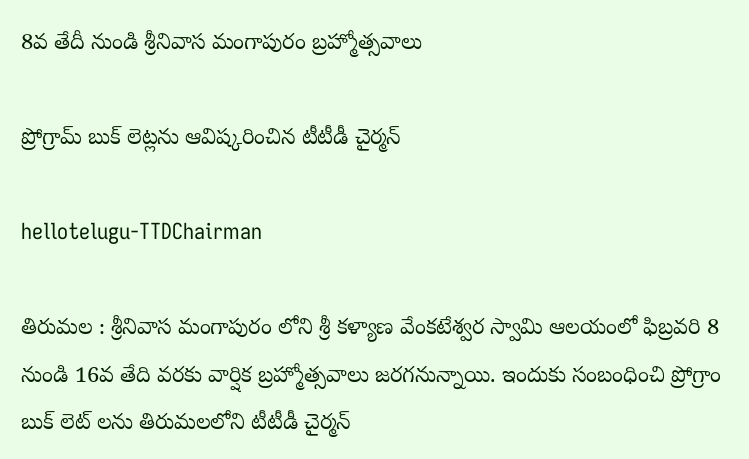8వ తేదీ నుండి శ్రీ‌నివాస మంగాపురం బ్ర‌హ్మోత్స‌వాలు

ప్రోగ్రామ్ బుక్ లెట్ల‌ను ఆవిష్క‌రించిన టీటీడీ చైర్మ‌న్

hellotelugu-TTDChairman

తిరుమల : శ్రీనివాస మంగాపురం లోని శ్రీ కళ్యాణ వేంకటేశ్వర స్వామి ఆలయంలో ఫిబ్రవరి 8 నుండి 16వ తేది వరకు వార్షిక బ్రహ్మోత్సవాలు జ‌ర‌గ‌నున్నాయి. ఇందుకు సంబంధించి ప్రోగ్రాం బుక్ లెట్ లను తిరుమలలోని టీటీడీ చైర్మన్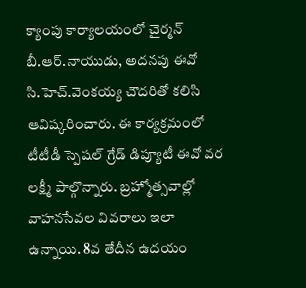క్యాంపు కార్యాలయంలో చైర్మన్ బీ.ఆర్.నాయుడు, అదనపు ఈవో సి.హెచ్.వెంకయ్య చౌదరితో కలిసి ఆవిష్కరించారు. ఈ కార్యక్రమంలో టీటీడీ స్పెషల్ గ్రేడ్ డిప్యూటీ ఈవో వర లక్ష్మీ పాల్గొన్నారు. బ్రహ్మోత్సవాల్లో వాహనసేవల వివరాలు ఇలా ఉన్నాయి. 8వ తేదీన ఉద‌యం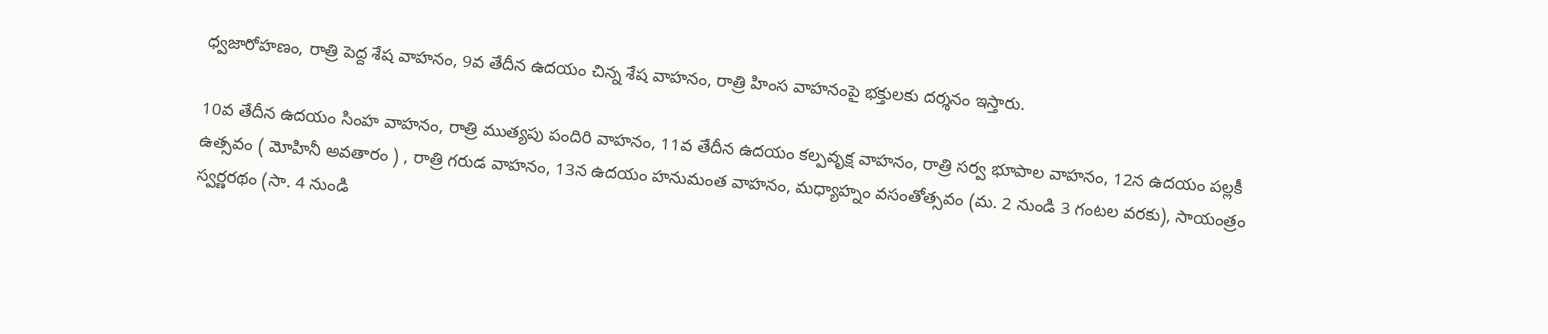ధ్వ‌జారోహ‌ణం, రాత్రి పెద్ద శేష వాహ‌నం, 9వ తేదీన ఉద‌యం చిన్న శేష వాహ‌నం, రాత్రి హింస వాహ‌నంపై భ‌క్తుల‌కు ద‌ర్శ‌నం ఇస్తారు.

10వ తేదీన ఉద‌యం సింహ వాహ‌నం, రాత్రి ముత్య‌పు పందిరి వాహ‌నం, 11వ తేదీన ఉద‌యం క‌ల్ప‌వృక్ష వాహ‌నం, రాత్రి స‌ర్వ భూపాల వాహ‌నం, 12న ఉద‌యం ప‌ల్ల‌కీ ఉత్స‌వం ( మోహినీ అవ‌తారం ) , రాత్రి గ‌రుడ వాహ‌నం, 13న ఉద‌యం హ‌నుమంత వాహ‌నం, మ‌ధ్యాహ్నం వసంతోత్సవం (మ. 2 నుండి 3 గంటల వరకు), సాయంత్రం స్వర్ణరథం (సా. 4 నుండి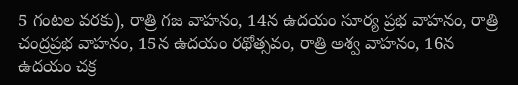5 గంటల వరకు), రాత్రి గ‌జ వాహ‌నం, 14న ఉద‌యం సూర్య ప్ర‌భ వాహ‌నం, రాత్రి చంద్రప్రభ వాహనం, 15న ఉద‌యం ర‌థోత్స‌వం, రాత్రి అశ్వ వాహ‌నం, 16న ఉద‌యం చ‌క్ర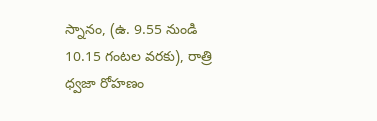స్నానం, (ఉ. 9.55 నుండి 10.15 గంటల వరకు), రాత్రి ధ్వ‌జా రోహ‌ణం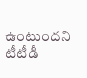ఉంటుంద‌ని టీటీడీ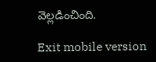వెల్ల‌డించింది.

Exit mobile version